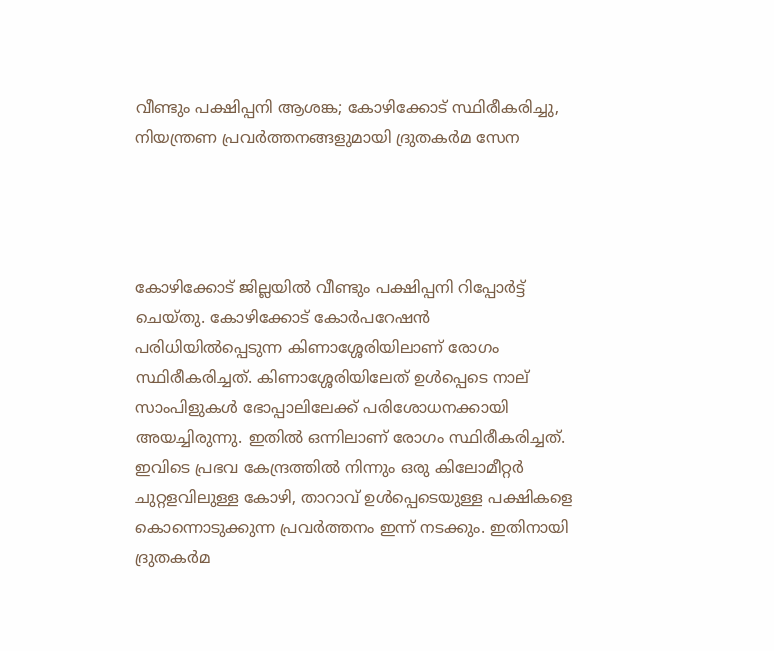വീണ്ടും പക്ഷിപ്പനി ആശങ്ക; കോഴിക്കോട് സ്ഥിരീകരിച്ചു, നിയന്ത്രണ പ്രവര്‍ത്തനങ്ങളുമായി ദ്രുതകര്‍മ സേന




കോഴിക്കോട് ജില്ലയില്‍ വീണ്ടും പക്ഷിപ്പനി റിപ്പോര്‍ട്ട് ചെയ്തു. കോഴിക്കോട് കോര്‍പറേഷന്‍ പരിധിയില്‍പ്പെടുന്ന കിണാശ്ശേരിയിലാണ് രോഗം സ്ഥിരീകരിച്ചത്. കിണാശ്ശേരിയിലേത് ഉള്‍പ്പെടെ നാല് സാംപിളുകള്‍ ഭോപ്പാലിലേക്ക് പരിശോധനക്കായി അയച്ചിരുന്നു. ഇതില്‍ ഒന്നിലാണ് രോഗം സ്ഥിരീകരിച്ചത്. ഇവിടെ പ്രഭവ കേന്ദ്രത്തില്‍ നിന്നും ഒരു കിലോമീറ്റര്‍ ചുറ്റളവിലുള്ള കോഴി, താറാവ് ഉള്‍പ്പെടെയുള്ള പക്ഷികളെ കൊന്നൊടുക്കുന്ന പ്രവര്‍ത്തനം ഇന്ന് നടക്കും. ഇതിനായി ദ്രുതകര്‍മ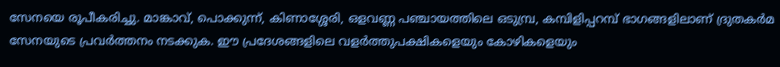സേനയെ രൂപീകരിച്ചു. മാങ്കാവ്, പൊക്കുന്ന്, കിണാശ്ശേരി, ഒളവണ്ണ പഞ്ചായത്തിലെ ഒടുമ്പ്ര, കമ്പിളിപ്പറമ്പ് ഭാഗങ്ങളിലാണ് ദ്രുതകര്‍മ സേനയുടെ പ്രവര്‍ത്തനം നടക്കുക. ഈ പ്രദേശങ്ങളിലെ വളര്‍ത്തുപക്ഷികളെയും കോഴികളെയും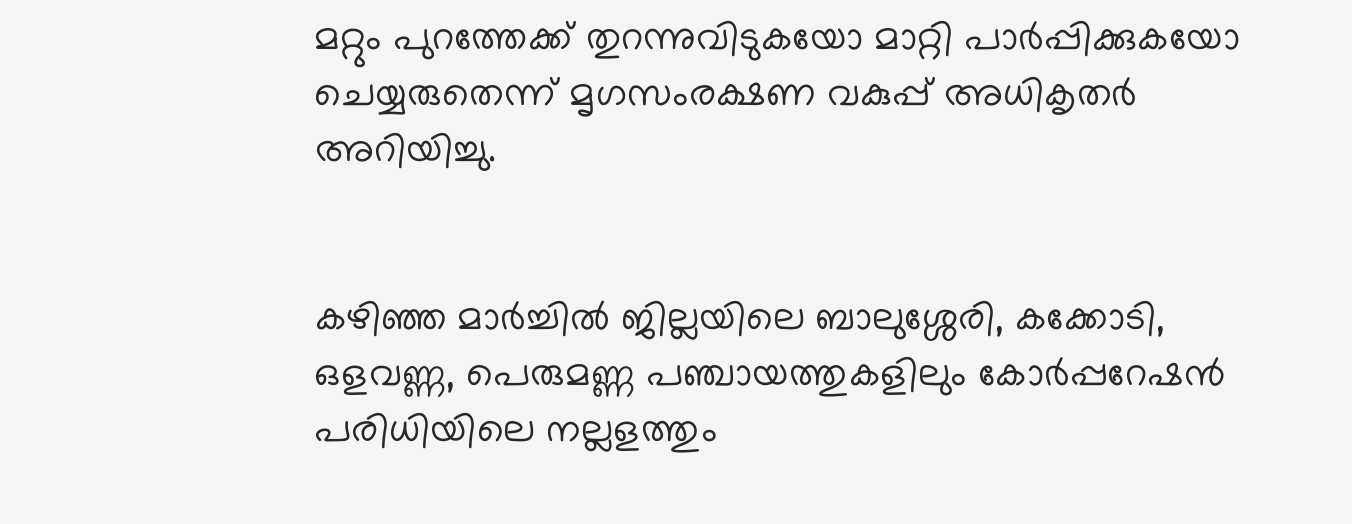മറ്റും പുറത്തേക്ക് തുറന്നുവിടുകയോ മാറ്റി പാര്‍പ്പിക്കുകയോ ചെയ്യരുതെന്ന് മൃഗസംരക്ഷണ വകുപ്പ് അധികൃതര്‍ അറിയിച്ചു.


കഴിഞ്ഞ മാര്‍ച്ചില്‍ ജില്ലയിലെ ബാലുശ്ശേരി, കക്കോടി, ഒളവണ്ണ, പെരുമണ്ണ പഞ്ചായത്തുകളിലും കോര്‍പ്പറേഷന്‍ പരിധിയിലെ നല്ലളത്തും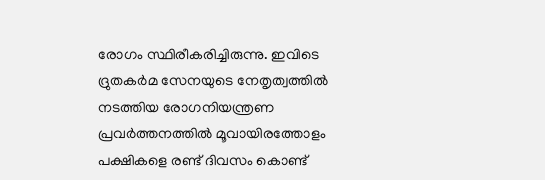രോഗം സ്ഥിരീകരിച്ചിരുന്നു. ഇവിടെ ദ്രുതകര്‍മ സേനയുടെ നേതൃത്വത്തില്‍ നടത്തിയ രോഗനിയന്ത്രണ പ്രവര്‍ത്തനത്തില്‍ മൂവായിരത്തോളം പക്ഷികളെ രണ്ട് ദിവസം കൊണ്ട്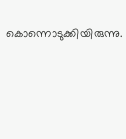കൊന്നൊടുക്കിയിരുന്നു.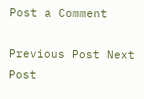Post a Comment

Previous Post Next Post